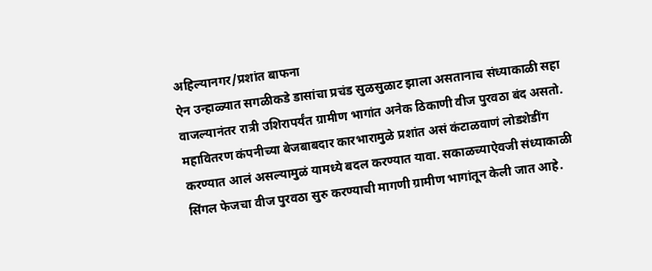अहिल्यानगर/प्रशांत बाफना
ऐन उन्हाळ्यात सगळीकडे डासांचा प्रचंड सुळसुळाट झाला असतानाच संध्याकाळी सहा वाजल्यानंतर रात्री उशिरापर्यंत ग्रामीण भागांत अनेक ठिकाणी वीज पुरवठा बंद असतो. महावितरण कंपनीच्या बेजबाबदार कारभारामुळे प्रशांत असं कंटाळवाणं लोडशेडींग करण्यात आलं असल्यामुळं यामध्ये बदल करण्यात यावा. सकाळच्याऐवजी संध्याकाळी सिंगल फेजचा वीज पुरवठा सुरु करण्याची मागणी ग्रामीण भागांतून केली जात आहे.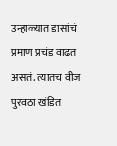उन्हाळ्यात डासांचं प्रमाण प्रचंड वाढत असतं. त्यातच वीज पुरवठा खंडित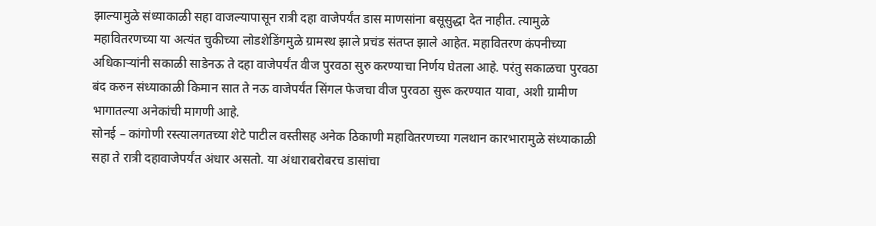झाल्यामुळे संध्याकाळी सहा वाजल्यापासून रात्री दहा वाजेपर्यंत डास माणसांना बसूसुद्धा देत नाहीत. त्यामुळे महावितरणच्या या अत्यंत चुकीच्या लोडशेडिंगमुळे ग्रामस्थ झाले प्रचंड संतप्त झाले आहेत. महावितरण कंपनीच्या अधिकाऱ्यांनी सकाळी साडेनऊ ते दहा वाजेपर्यंत वीज पुरवठा सुरु करण्याचा निर्णय घेतला आहे. परंतु सकाळचा पुरवठा बंद करुन संध्याकाळी किमान सात ते नऊ वाजेपर्यंत सिंगल फेजचा वीज पुरवठा सुरू करण्यात यावा, अशी ग्रामीण भागातल्या अनेकांची मागणी आहे.
सोनई – कांगोणी रस्त्यालगतच्या शेटे पाटील वस्तीसह अनेक ठिकाणी महावितरणच्या गलथान कारभारामुळे संध्याकाळी सहा ते रात्री दहावाजेपर्यंत अंधार असतो. या अंधाराबरोबरच डासांचा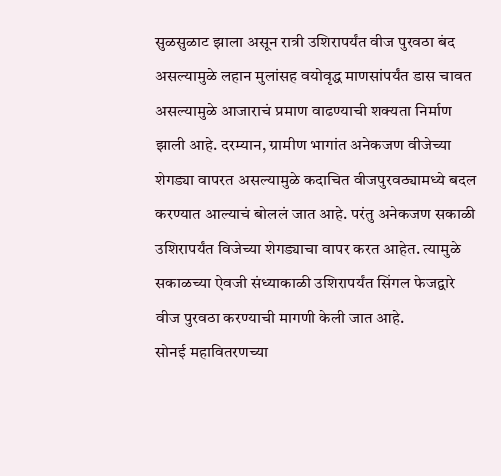सुळसुळाट झाला असून रात्री उशिरापर्यंत वीज पुरवठा बंद असल्यामुळे लहान मुलांसह वयोवृद्ध माणसांपर्यंत डास चावत असल्यामुळे आजाराचं प्रमाण वाढण्याची शक्यता निर्माण झाली आहे. दरम्यान, ग्रामीण भागांत अनेकजण वीजेच्या शेगड्या वापरत असल्यामुळे कदाचित वीजपुरवठ्यामध्ये बदल करण्यात आल्याचं बोललं जात आहे. परंतु अनेकजण सकाळी उशिरापर्यंत विजेच्या शेगड्याचा वापर करत आहेत. त्यामुळे सकाळच्या ऐवजी संध्याकाळी उशिरापर्यंत सिंगल फेजद्वारे वीज पुरवठा करण्याची मागणी केली जात आहे.
सोनई महावितरणच्या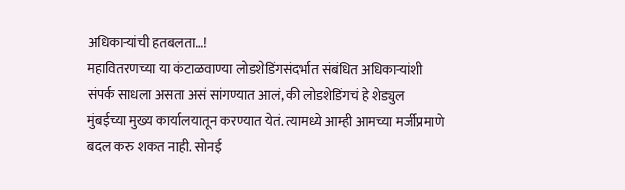अधिकाऱ्यांची हतबलता…!
महावितरणच्या या कंटाळवाण्या लोडशेडिंगसंदर्भात संबंधित अधिकाऱ्यांशी संपर्क साधला असता असं सांगण्यात आलं, की लोडशेडिंगचं हे शेड्युल मुंबईच्या मुख्य कार्यालयातून करण्यात येतं. त्यामध्ये आम्ही आमच्या मर्जीप्रमाणे बदल करु शकत नाही. सोनई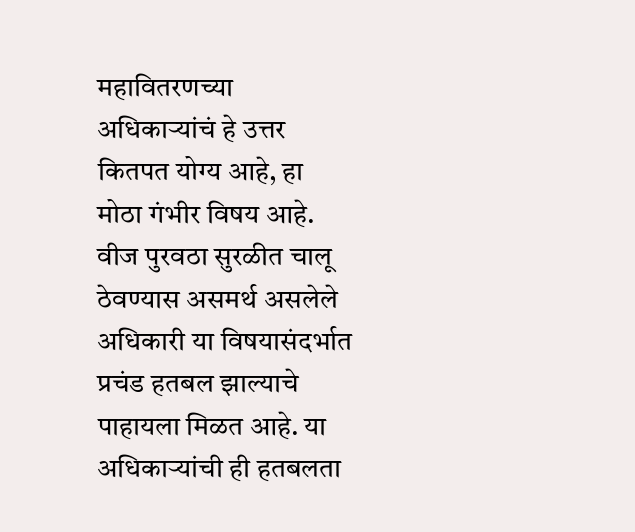महावितरणच्या अधिकाऱ्यांचं हे उत्तर कितपत योग्य आहे, हा मोठा गंभीर विषय आहे. वीज पुरवठा सुरळीत चालू ठेवण्यास असमर्थ असलेले अधिकारी या विषयासंदर्भात प्रचंड हतबल झाल्याचे पाहायला मिळत आहे. या अधिकाऱ्यांची ही हतबलता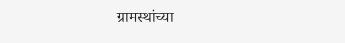ग्रामस्थांच्या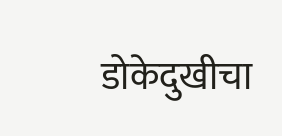डोकेदुखीचा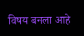विषय बनला आहे